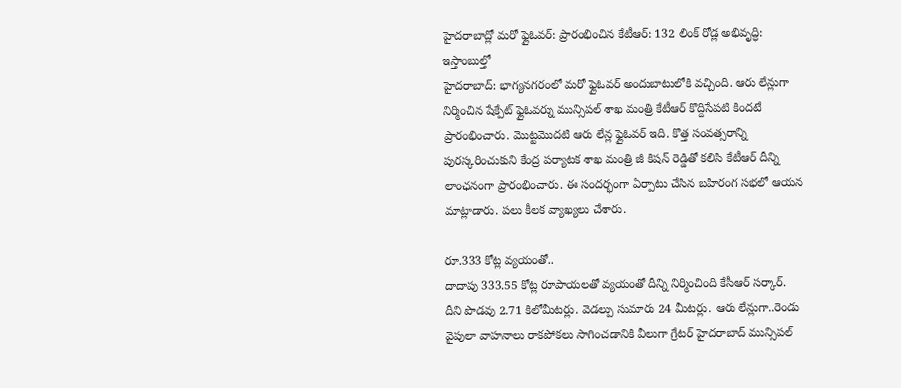హైదరాబాద్లో మరో ఫ్లైఓవర్: ప్రారంభించిన కేటీఆర్: 132 లింక్ రోడ్ల అభివృద్ధి: ఇస్తాంబుల్తో
హైదరాబాద్: భాగ్యనగరంలో మరో ఫ్లైఓవర్ అందుబాటులోకి వచ్చింది. ఆరు లేన్లుగా నిర్మించిన షేక్పేట్ ఫ్లైఓవర్ను మున్సిపల్ శాఖ మంత్రి కేటీఆర్ కొద్దిసేపటి కిందటే ప్రారంభించారు. మొట్టమొదటి ఆరు లేన్ల ఫ్లైఓవర్ ఇది. కొత్త సంవత్సరాన్ని పురస్కరించుకుని కేంద్ర పర్యాటక శాఖ మంత్రి జీ కిషన్ రెడ్డితో కలిసి కేటీఆర్ దీన్ని లాంఛనంగా ప్రారంభించారు. ఈ సందర్భంగా ఏర్పాటు చేసిన బహిరంగ సభలో ఆయన మాట్లాడారు. పలు కీలక వ్యాఖ్యలు చేశారు.

రూ.333 కోట్ల వ్యయంతో..
దాదాపు 333.55 కోట్ల రూపాయలతో వ్యయంతో దీన్ని నిర్మించింది కేసీఆర్ సర్కార్. దీని పొడవు 2.71 కిలోమీటర్లు. వెడల్పు సుమారు 24 మీటర్లు. ఆరు లేన్లుగా..రెండు వైపులా వాహనాలు రాకపోకలు సాగించడానికి వీలుగా గ్రేటర్ హైదరాబాద్ మున్సిపల్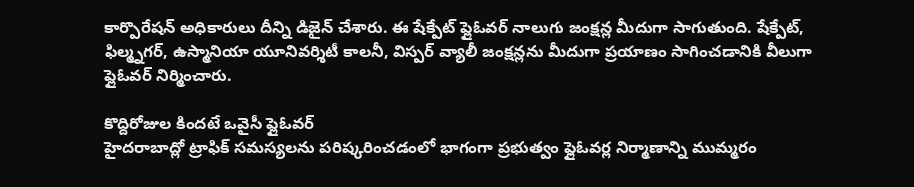కార్పొరేషన్ అధికారులు దీన్ని డిజైన్ చేశారు. ఈ షేక్పేట్ ఫ్లైఓవర్ నాలుగు జంక్షన్ల మీదుగా సాగుతుంది. షేక్పేట్, ఫిల్మ్నగర్, ఉస్మానియా యూనివర్శిటీ కాలనీ, విస్పర్ వ్యాలీ జంక్షన్లను మీదుగా ప్రయాణం సాగించడానికి వీలుగా ఫ్లైఓవర్ నిర్మించారు.

కొద్దిరోజుల కిందటే ఒవైసీ ఫ్లైఓవర్
హైదరాబాద్లో ట్రాఫిక్ సమస్యలను పరిష్కరించడంలో భాగంగా ప్రభుత్వం ఫ్లైఓవర్ల నిర్మాణాన్ని ముమ్మరం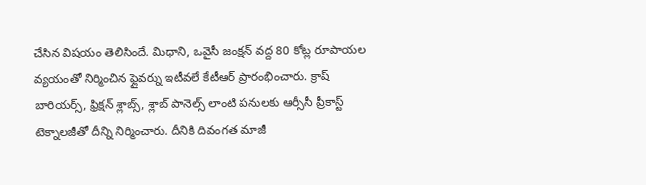చేసిన విషయం తెలిసిందే. మిధాని, ఒవైసీ జంక్షన్ వద్ద 80 కోట్ల రూపాయల వ్యయంతో నిర్మించిన ఫ్లైవర్ను ఇటీవలే కేటీఆర్ ప్రారంభించారు. క్రాష్ బారియర్స్, ఫ్రిక్షన్ శ్లాబ్స్, శ్లాబ్ పానెల్స్ లాంటి పనులకు ఆర్సీసీ ప్రీకాస్ట్ టెక్నాలజీతో దీన్ని నిర్మించారు. దీనికి దివంగత మాజీ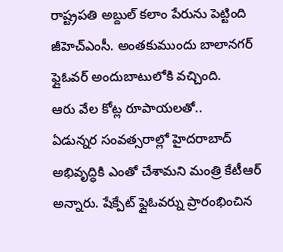రాష్ట్రపతి అబ్దుల్ కలాం పేరును పెట్టింది జీహెచ్ఎంసీ. అంతకుముందు బాలానగర్ ఫ్లైఓవర్ అందుబాటులోకి వచ్చింది.
ఆరు వేల కోట్ల రూపాయలతో..
ఏడున్నర సంవత్సరాల్లో హైదరాబాద్ అభివృద్ధికి ఎంతో చేశామని మంత్రి కేటీఆర్ అన్నారు. షేక్పేట్ ఫ్లైఓవర్ను ప్రారంభించిన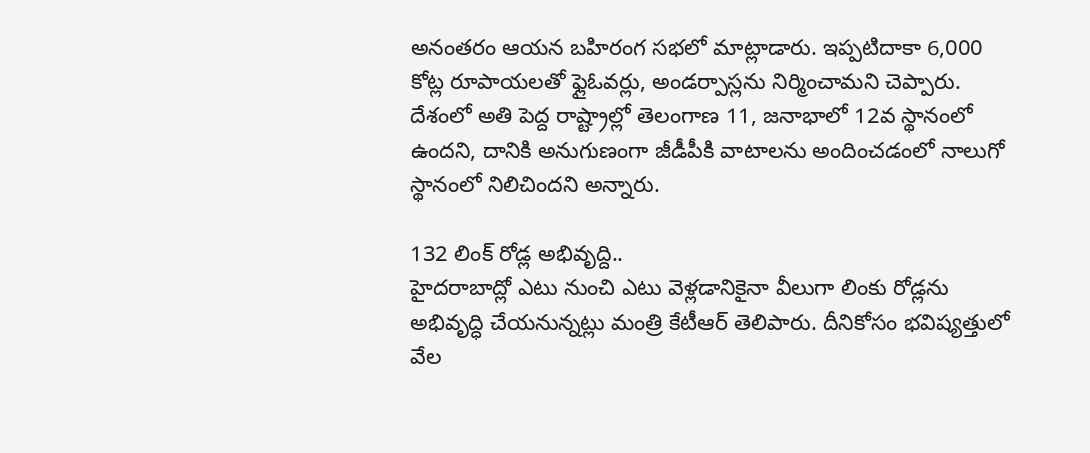అనంతరం ఆయన బహిరంగ సభలో మాట్లాడారు. ఇప్పటిదాకా 6,000 కోట్ల రూపాయలతో ఫ్లైఓవర్లు, అండర్పాస్లను నిర్మించామని చెప్పారు. దేశంలో అతి పెద్ద రాష్ట్రాల్లో తెలంగాణ 11, జనాభాలో 12వ స్థానంలో ఉందని, దానికి అనుగుణంగా జీడీపీకి వాటాలను అందించడంలో నాలుగో స్థానంలో నిలిచిందని అన్నారు.

132 లింక్ రోడ్ల అభివృద్ది..
హైదరాబాద్లో ఎటు నుంచి ఎటు వెళ్లడానికైనా వీలుగా లింకు రోడ్లను అభివృద్ధి చేయనున్నట్లు మంత్రి కేటీఆర్ తెలిపారు. దీనికోసం భవిష్యత్తులో వేల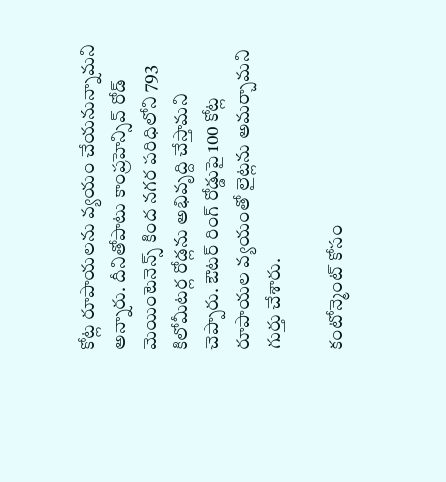కోట్ల రూపాయలను వ్యయం చేయనున్నామని అన్నారు. దీనితోపాటు కాంప్రహెన్సివ్ రోడ్ మెయింటెనెన్స్ కింద నగర పరిధిలోని 793 కిలోమీటర్ల రోడ్లను అభివృద్ది చేస్తామని చెప్పారు. ఔటర్ రింగ్ రోడ్డుపై 100 కోట్ల రూపాయల వ్యయంతో లైట్లను అమర్చామని గుర్తు చేశారు.

కంటోన్మెంట్ కోసం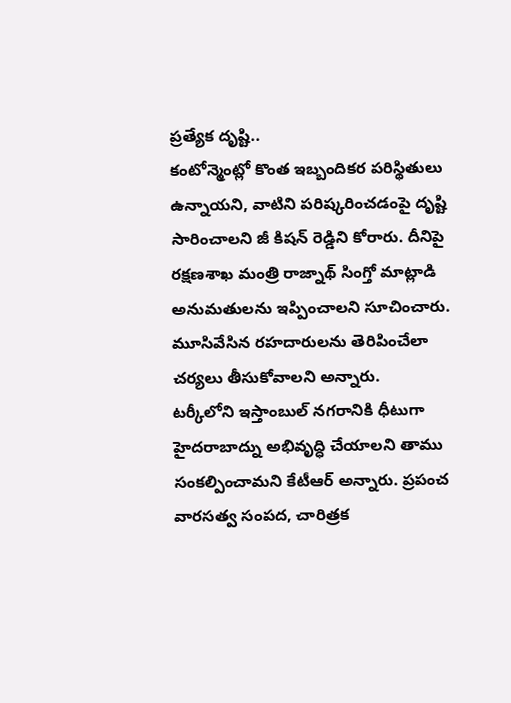ప్రత్యేక దృష్టి..
కంటోన్మెంట్లో కొంత ఇబ్బందికర పరిస్థితులు ఉన్నాయని, వాటిని పరిష్కరించడంపై దృష్టి సారించాలని జీ కిషన్ రెడ్డిని కోరారు. దీనిపై రక్షణశాఖ మంత్రి రాజ్నాథ్ సింగ్తో మాట్లాడి అనుమతులను ఇప్పించాలని సూచించారు. మూసివేసిన రహదారులను తెరిపించేలా చర్యలు తీసుకోవాలని అన్నారు.
టర్కీలోని ఇస్తాంబుల్ నగరానికి ధీటుగా హైదరాబాద్ను అభివృద్ధి చేయాలని తాము సంకల్పించామని కేటీఆర్ అన్నారు. ప్రపంచ వారసత్వ సంపద, చారిత్రక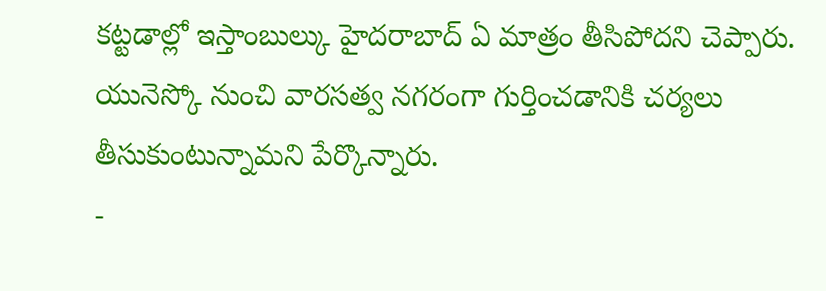కట్టడాల్లో ఇస్తాంబుల్కు హైదరాబాద్ ఏ మాత్రం తీసిపోదని చెప్పారు. యునెస్కో నుంచి వారసత్వ నగరంగా గుర్తించడానికి చర్యలు తీసుకుంటున్నామని పేర్కొన్నారు.
-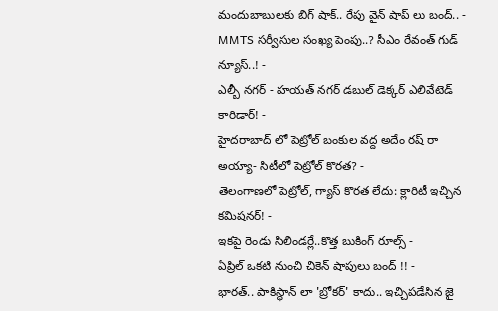మందుబాబులకు బిగ్ షాక్.. రేపు వైన్ షాప్ లు బంద్.. -
MMTS సర్వీసుల సంఖ్య పెంపు..? సీఎం రేవంత్ గుడ్ న్యూస్..! -
ఎల్బీ నగర్ - హయత్ నగర్ డబుల్ డెక్కర్ ఎలివేటెడ్ కారిడార్! -
హైదరాబాద్ లో పెట్రోల్ బంకుల వద్ద అదేం రష్ రా అయ్యా- సిటీలో పెట్రోల్ కొరత? -
తెలంగాణలో పెట్రోల్, గ్యాస్ కొరత లేదు: క్లారిటీ ఇచ్చిన కమిషనర్! -
ఇకపై రెండు సిలిండర్లే..కొత్త బుకింగ్ రూల్స్ -
ఏప్రిల్ ఒకటి నుంచి చికెన్ షాపులు బంద్ !! -
భారత్.. పాకిస్థాన్ లా 'బ్రోకర్' కాదు.. ఇచ్చిపడేసిన జై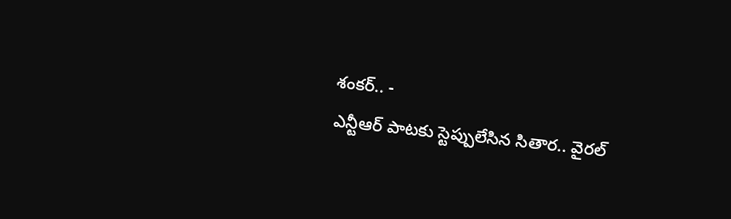శంకర్.. -
ఎన్టీఆర్ పాటకు స్టెప్పులేసిన సితార.. వైరల్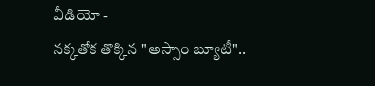వీడియో -
నక్కతోక తొక్కిన "అస్సాం బ్యూటీ"..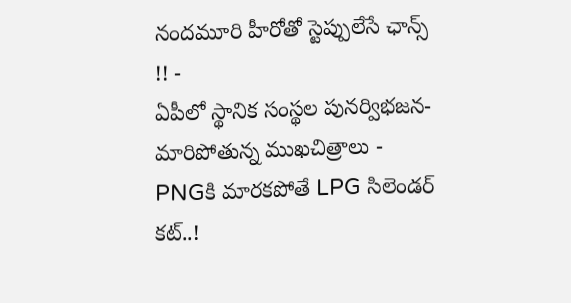నందమూరి హీరోతో స్టెప్పులేసే ఛాన్స్ !! -
ఏపీలో స్థానిక సంస్థల పునర్విభజన- మారిపోతున్న ముఖచిత్రాలు -
PNGకి మారకపోతే LPG సిలెండర్ కట్..!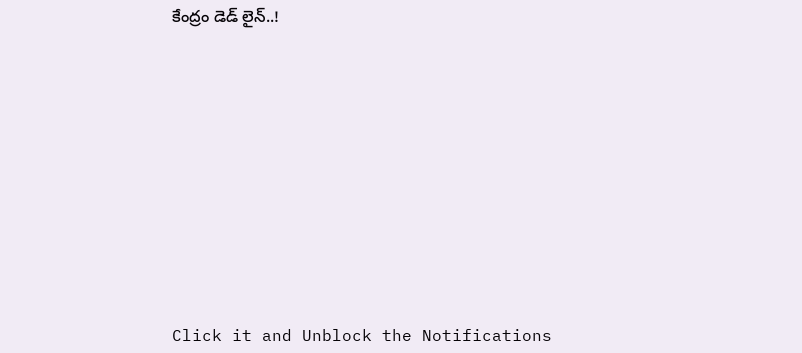కేంద్రం డెడ్ లైన్..!












Click it and Unblock the Notifications